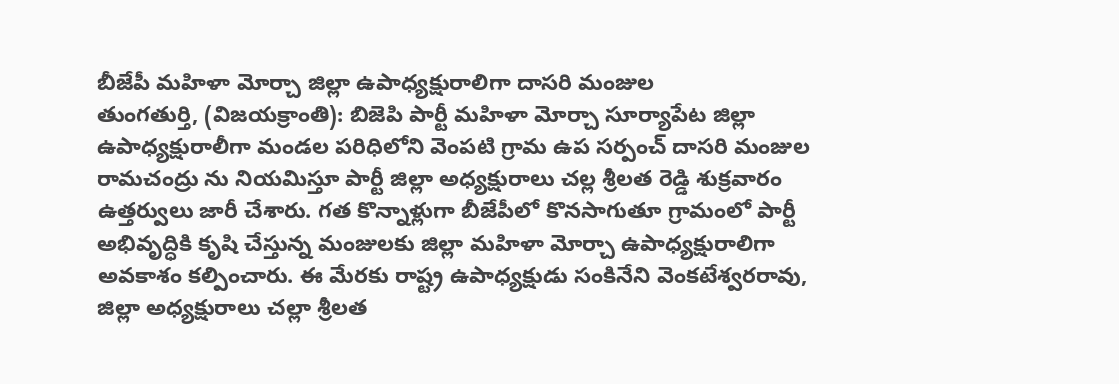బీజేపీ మహిళా మోర్చా జిల్లా ఉపాధ్యక్షురాలిగా దాసరి మంజుల
తుంగతుర్తి, (విజయక్రాంతి): బిజెపి పార్టీ మహిళా మోర్చా సూర్యాపేట జిల్లా ఉపాధ్యక్షురాలీగా మండల పరిధిలోని వెంపటి గ్రామ ఉప సర్పంచ్ దాసరి మంజుల రామచంద్రు ను నియమిస్తూ పార్టీ జిల్లా అధ్యక్షురాలు చల్ల శ్రీలత రెడ్డి శుక్రవారం ఉత్తర్వులు జారీ చేశారు. గత కొన్నాళ్లుగా బీజేపీలో కొనసాగుతూ గ్రామంలో పార్టీ అభివృద్ధికి కృషి చేస్తున్న మంజులకు జిల్లా మహిళా మోర్చా ఉపాధ్యక్షురాలిగా అవకాశం కల్పించారు. ఈ మేరకు రాష్ట్ర ఉపాధ్యక్షుడు సంకినేని వెంకటేశ్వరరావు, జిల్లా అధ్యక్షురాలు చల్లా శ్రీలత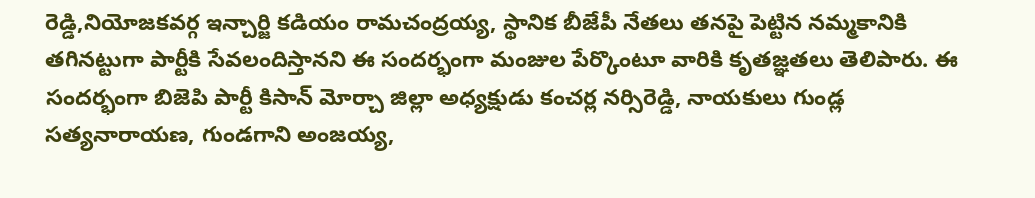రెడ్డి,నియోజకవర్గ ఇన్చార్జి కడియం రామచంద్రయ్య, స్థానిక బీజేపీ నేతలు తనపై పెట్టిన నమ్మకానికి తగినట్టుగా పార్టీకి సేవలందిస్తానని ఈ సందర్భంగా మంజుల పేర్కొంటూ వారికి కృతజ్ఞతలు తెలిపారు. ఈ సందర్భంగా బిజెపి పార్టీ కిసాన్ మోర్చా జిల్లా అధ్యక్షుడు కంచర్ల నర్సిరెడ్డి, నాయకులు గుండ్ల సత్యనారాయణ, గుండగాని అంజయ్య,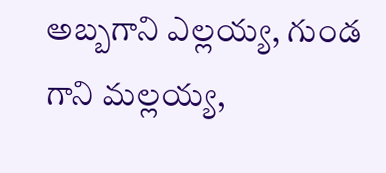అబ్బగాని ఎల్లయ్య, గుండ గాని మల్లయ్య,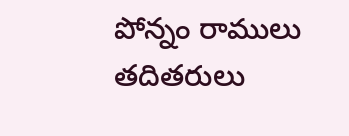పోన్నం రాములు తదితరులు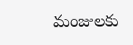మంజులకు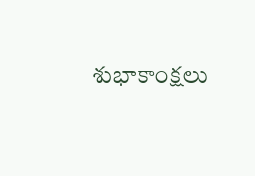శుభాకాంక్షలు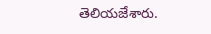తెలియజేశారు.